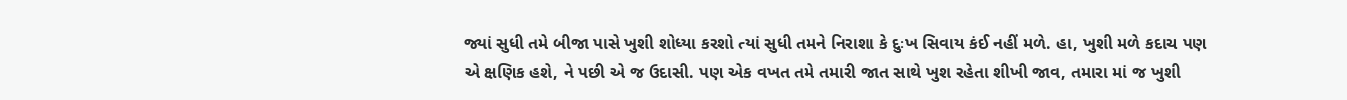જ્યાં સુધી તમે બીજા પાસે ખુશી શોધ્યા કરશો ત્યાં સુધી તમને નિરાશા કે દુઃખ સિવાય કંઈ નહીં મળે. હા, ખુશી મળે કદાચ પણ એ ક્ષણિક હશે, ને પછી એ જ ઉદાસી. પણ એક વખત તમે તમારી જાત સાથે ખુશ રહેતા શીખી જાવ, તમારા માં જ ખુશી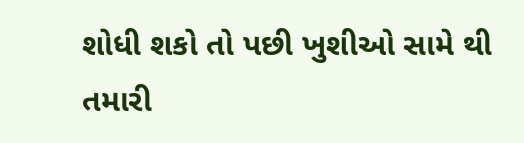શોધી શકો તો પછી ખુશીઓ સામે થી તમારી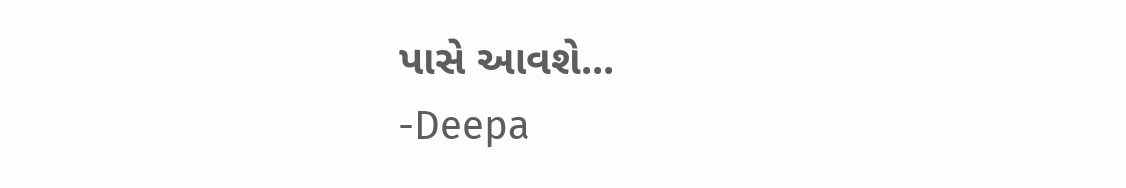પાસે આવશે...
-Deepa